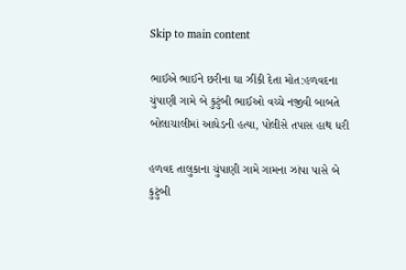Skip to main content

ભાઈએ ભાઈને છરીના ઘા ઝીંકી દેતા મોત:હળવદના ચુંપાણી ગામે બે કુટુંબી ભાઈઓ વચ્ચે નજીવી બાબતે બોલાચાલીમાં આધેડની હત્યા, પોલીસે તપાસ હાથ ધરી

હળવદ તાલુકાના ચુંપાણી ગામે ગામના ઝાંપા પાસે બે કુટુંબી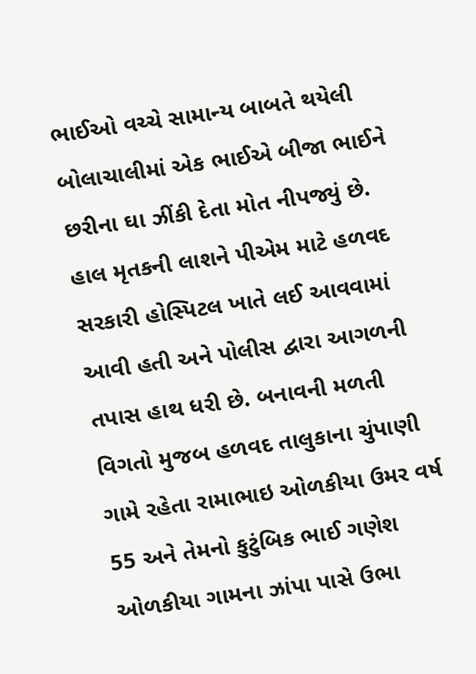ભાઈઓ વચ્ચે સામાન્ય બાબતે થયેલી બોલાચાલીમાં એક ભાઈએ બીજા ભાઈને છરીના ઘા ઝીંકી દેતા મોત નીપજ્યું છે. હાલ મૃતકની લાશને પીએમ માટે હળવદ સરકારી હોસ્પિટલ ખાતે લઈ આવવામાં આવી હતી અને પોલીસ દ્વારા આગળની તપાસ હાથ ધરી છે. બનાવની મળતી વિગતો મુજબ હળવદ તાલુકાના ચુંપાણી ગામે રહેતા રામાભાઇ ઓળકીયા ઉમર વર્ષ 55 અને તેમનો કુટુંબિક ભાઈ ગણેશ ઓળકીયા ગામના ઝાંપા પાસે ઉભા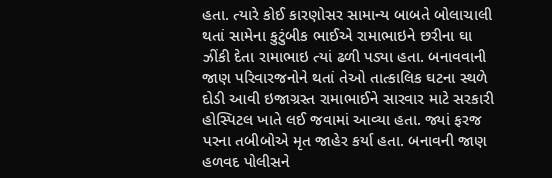હતા. ત્યારે કોઈ કારણોસર સામાન્ય બાબતે બોલાચાલી થતાં સામેના કુટુંબીક ભાઈએ રામાભાઇને છરીના ઘા ઝીંકી દેતા રામાભાઇ ત્યાં ઢળી પડ્યા હતા. બનાવવાની જાણ પરિવારજનોને થતાં તેઓ તાત્કાલિક ઘટના સ્થળે દોડી આવી ઇજાગ્રસ્ત રામાભાઈને સારવાર માટે સરકારી હોસ્પિટલ ખાતે લઈ જવામાં આવ્યા હતા. જ્યાં ફરજ પરના તબીબોએ મૃત જાહેર કર્યા હતા. બનાવની જાણ હળવદ પોલીસને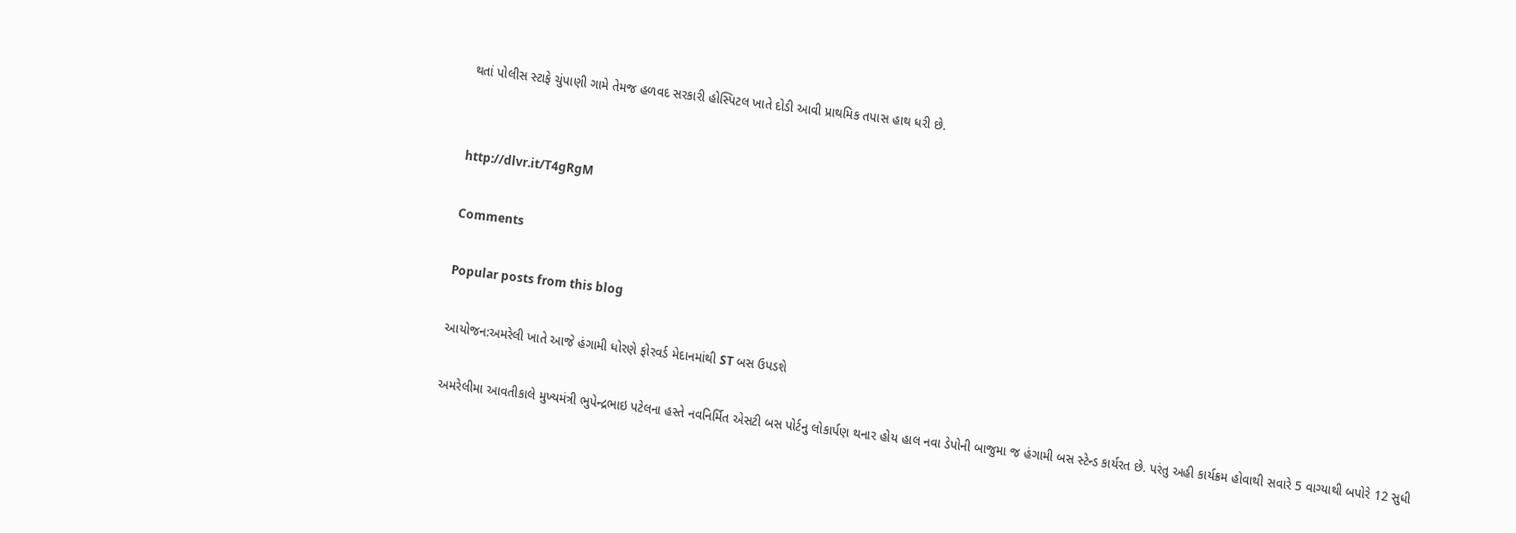થતાં પોલીસ સ્ટાફે ચુંપાણી ગામે તેમજ હળવદ સરકારી હોસ્પિટલ ખાતે દોડી આવી પ્રાથમિક તપાસ હાથ ધરી છે.


http://dlvr.it/T4gRgM

Comments

Popular posts from this blog

આયોજન:અમરેલી ખાતે આજે હંગામી ધોરણે ફોરવર્ડ મેદાનમાંથી ST બસ ઉપડશે

અમરેલીમા આવતીકાલે મુખ્યમંત્રી ભુપેન્દ્રભાઇ પટેલના હસ્તે નવનિર્મિત એસટી બસ પોર્ટનુ લોકાર્પણ થનાર હોય હાલ નવા ડેપોની બાજુમા જ હંગામી બસ સ્ટેન્ડ કાર્યરત છે. પરંતુ અહી કાર્યક્રમ હોવાથી સવારે 5 વાગ્યાથી બપોરે 12 સુધી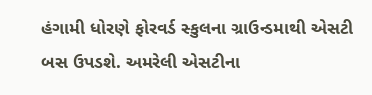હંગામી ધોરણે ફોરવર્ડ સ્કુલના ગ્રાઉન્ડમાથી એસટી બસ ઉપડશે. અમરેલી એસટીના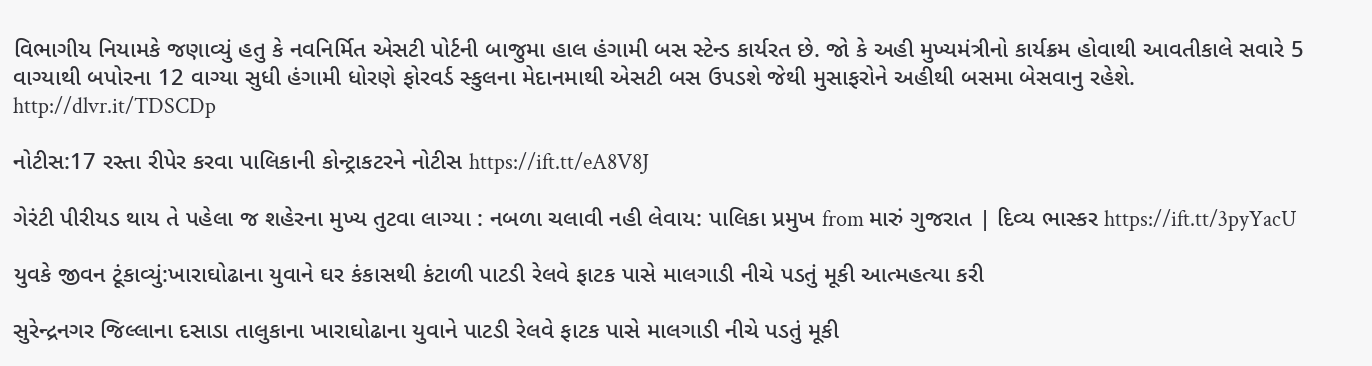વિભાગીય નિયામકે જણાવ્યું હતુ કે નવનિર્મિત એસટી પોર્ટની બાજુમા હાલ હંગામી બસ સ્ટેન્ડ કાર્યરત છે. જો કે અહી મુખ્યમંત્રીનો કાર્યક્રમ હોવાથી આવતીકાલે સવારે 5 વાગ્યાથી બપોરના 12 વાગ્યા સુધી હંગામી ધોરણે ફોરવર્ડ સ્કુલના મેદાનમાથી એસટી બસ ઉપડશે જેથી મુસાફરોને અહીથી બસમા બેસવાનુ રહેશે. http://dlvr.it/TDSCDp

નોટીસ:17 રસ્તા રીપેર કરવા પાલિકાની કોન્ટ્રાકટરને નોટીસ https://ift.tt/eA8V8J

ગેરંટી પીરીયડ થાય તે પહેલા જ શહેરના મુખ્ય તુટવા લાગ્યા : નબળા ચલાવી નહી લેવાય: પાલિકા પ્રમુખ from મારું ગુજરાત | દિવ્ય ભાસ્કર https://ift.tt/3pyYacU

યુવકે જીવન ટૂંકાવ્યું:ખારાઘોઢાના યુવાને ઘર કંકાસથી કંટાળી પાટડી રેલવે ફાટક પાસે માલગાડી નીચે પડતું મૂકી આત્મહત્યા કરી

સુરેન્દ્રનગર જિલ્લાના દસાડા તાલુકાના ખારાઘોઢાના યુવાને પાટડી રેલવે ફાટક પાસે માલગાડી નીચે પડતું મૂકી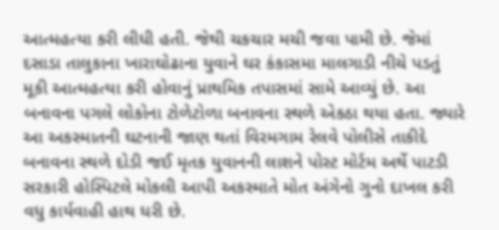આત્મહત્યા કરી લીધી હતી. જેથી ચકચાર મચી જવા પામી છે. જેમાં દસાડા તાલુકાના ખારાઘોઢાના યુવાને ઘર કંકાસમા માલગાડી નીચે પડતું મૂકી આત્મહત્યા કરી હોવાનું પ્રાથમિક તપાસમાં સામે આવ્યું છે. આ બનાવના પગલે લોકોના ટોળેટોળા બનાવના સ્થળે એકઠા થયા હતા. જ્યારે આ અકસ્માતની ઘટનાની જાણ થતાં વિરમગામ રેલવે પોલીસે તાકીદે બનાવના સ્થળે દોડી જઈ મૃતક યુવાનની લાશને પોસ્ટ મોર્ટમ અર્થે પાટડી સરકારી હોસ્પિટલે મોકલી આપી અકસ્માતે મોત અંગેનો ગુનો દાખલ કરી વધુ કાર્યવાહી હાથ ધરી છે.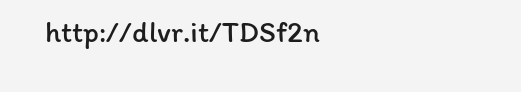http://dlvr.it/TDSf2n